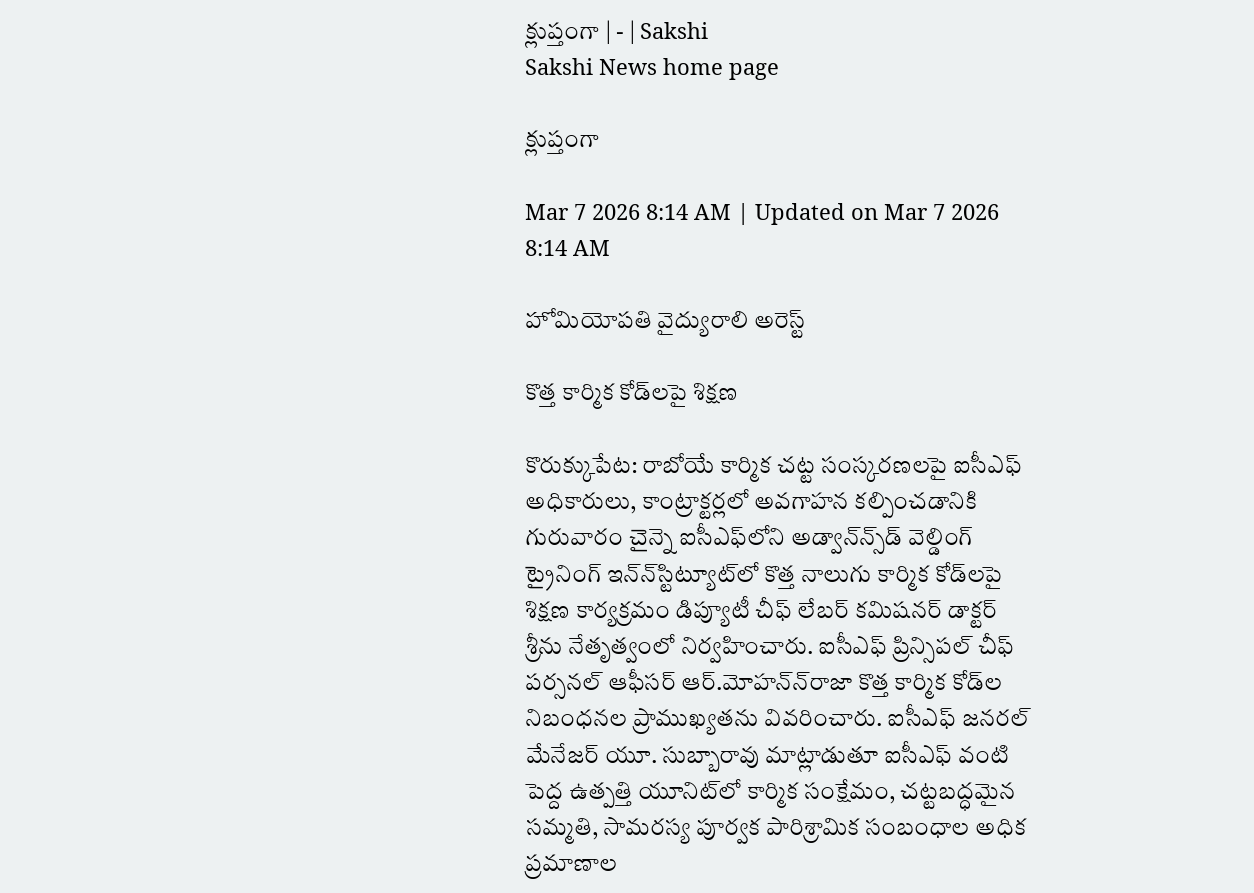క్లుప్తంగా | - | Sakshi
Sakshi News home page

క్లుప్తంగా

Mar 7 2026 8:14 AM | Updated on Mar 7 2026 8:14 AM

హోమియోపతి వైద్యురాలి అరెస్ట్‌

కొత్త కార్మిక కోడ్‌లపై శిక్షణ

కొరుక్కుపేట: రాబోయే కార్మిక చట్ట సంస్కరణలపై ఐసీఎఫ్‌ అధికారులు, కాంట్రాక్టర్లలో అవగాహన కల్పించడానికి గురువారం చైన్నె ఐసీఎఫ్‌లోని అడ్వాన్‌న్స్‌డ్‌ వెల్డింగ్‌ ట్రైనింగ్‌ ఇన్‌న్‌స్టిట్యూట్‌లో కొత్త నాలుగు కార్మిక కోడ్‌లపై శిక్షణ కార్యక్రమం డిప్యూటీ చీఫ్‌ లేబర్‌ కమిషనర్‌ డాక్టర్‌ శ్రీను నేతృత్వంలో నిర్వహించారు. ఐసీఎఫ్‌ ప్రిన్సిపల్‌ చీఫ్‌ పర్సనల్‌ ఆఫీసర్‌ ఆర్‌.మోహన్‌న్‌రాజా కొత్త కార్మిక కోడ్‌ల నిబంధనల ప్రాముఖ్యతను వివరించారు. ఐసీఎఫ్‌ జనరల్‌ మేనేజర్‌ యూ. సుబ్బారావు మాట్లాడుతూ ఐసీఎఫ్‌ వంటి పెద్ద ఉత్పత్తి యూనిట్‌లో కార్మిక సంక్షేమం, చట్టబద్ధమైన సమ్మతి, సామరస్య పూర్వక పారిశ్రామిక సంబంధాల అధిక ప్రమాణాల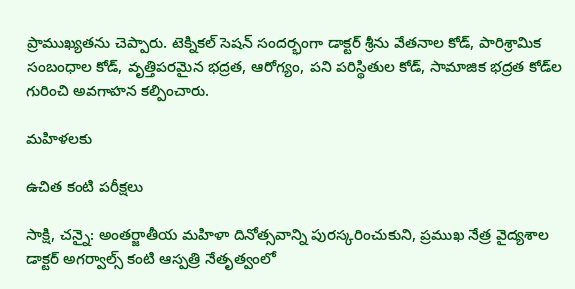ప్రాముఖ్యతను చెప్పారు. టెక్నికల్‌ సెషన్‌ సందర్భంగా డాక్టర్‌ శ్రీను వేతనాల కోడ్‌, పారిశ్రామిక సంబంధాల కోడ్‌, వృత్తిపరమైన భద్రత, ఆరోగ్యం, పని పరిస్థితుల కోడ్‌, సామాజిక భద్రత కోడ్‌ల గురించి అవగాహన కల్పించారు.

మహిళలకు

ఉచిత కంటి పరీక్షలు

సాక్షి, చన్నై: అంతర్జాతీయ మహిళా దినోత్సవాన్ని పురస్కరించుకుని, ప్రముఖ నేత్ర వైద్యశాల డాక్టర్‌ అగర్వాల్స్‌ కంటి ఆస్పత్రి నేతృత్వంలో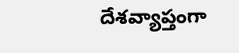దేశవ్యాప్తంగా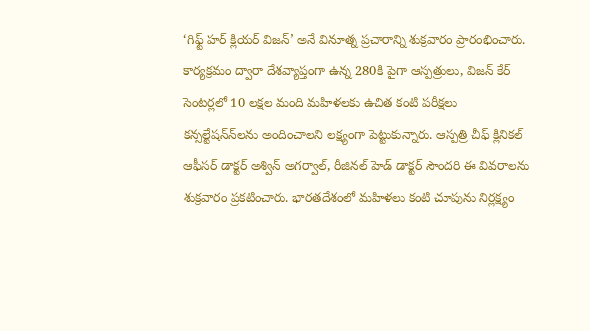‘గిఫ్ట్‌ హర్‌ క్లియర్‌ విజన్‌’ అనే వినూత్న ప్రచారాన్ని శుక్రవారం ప్రారంభించారు. కార్యక్రమం ద్వారా దేశవ్యాప్తంగా ఉన్న 280కి పైగా ఆస్పత్రులు, విజన్‌ కేర్‌ సెంటర్లలో 10 లక్షల మంది మహిళలకు ఉచిత కంటి పరీక్షలు కన్సల్టేషన్‌న్‌లను అందించాలని లక్ష్యంగా పెట్టుకున్నారు. ఆస్పత్రి చీఫ్‌ క్లినికల్‌ ఆఫీసర్‌ డాక్టర్‌ అశ్విన్‌ అగర్వాల్‌, రీజినల్‌ హెడ్‌ డాక్టర్‌ సౌందరి ఈ వివరాలను శుక్రవారం ప్రకటించారు. భారతదేశంలో మహిళలు కంటి చూపును నిర్లక్ష్యం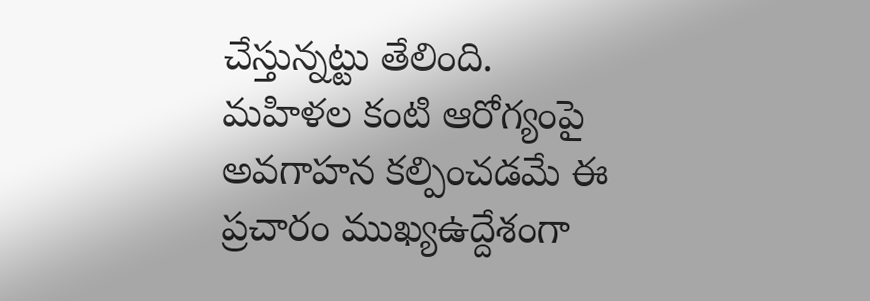చేస్తున్నట్టు తేలింది. మహిళల కంటి ఆరోగ్యంపై అవగాహన కల్పించడమే ఈ ప్రచారం ముఖ్యఉద్దేశంగా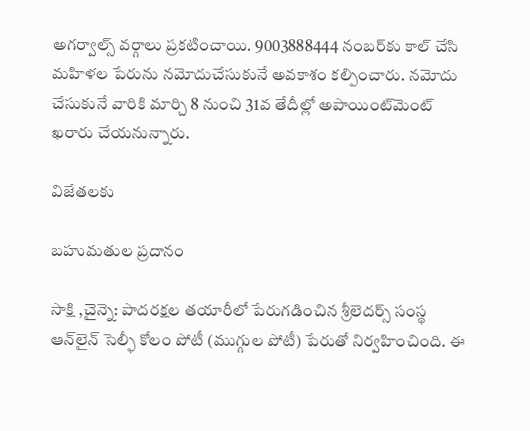అగర్వాల్స్‌ వర్గాలు ప్రకటించాయి. 9003888444 నంబర్‌కు కాల్‌ చేసి మహిళల పేరును నమోదుచేసుకునే అవకాశం కల్పించారు. నమోదు చేసుకునే వారికి మార్చి 8 నుంచి 31వ తేదీల్లో అపాయింట్‌మెంట్‌ ఖరారు చేయనున్నారు.

విజేతలకు

బహుమతుల ప్రదానం

సాక్షి ,చైన్నె: పాదరక్షల తయారీలో పేరుగడించిన శ్రీలెదర్స్‌ సంస్థ ఆన్‌లైన్‌ సెల్ఫీ కోలం పోటీ (ముగ్గుల పోటీ) పేరుతో నిర్వహించింది. ఈ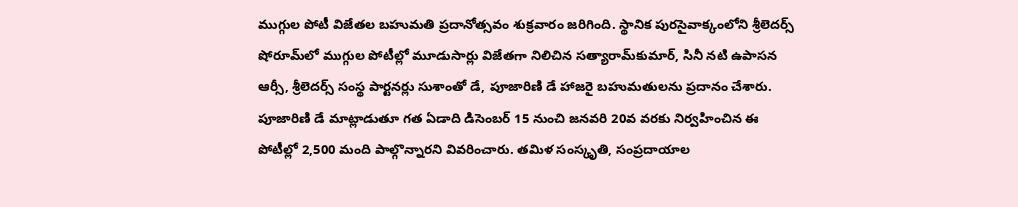ముగ్గుల పోటీ విజేతల బహుమతి ప్రదానోత్సవం శుక్రవారం జరిగింది. స్థానిక పురసైవాక్కంలోని శ్రీలెదర్స్‌ షోరూమ్‌లో ముగ్గుల పోటీల్లో మూడుసార్లు విజేతగా నిలిచిన సత్యారామ్‌కుమార్‌, సినీ నటి ఉపాసన ఆర్సీ, శ్రీలెదర్స్‌ సంస్థ పార్టనర్లు సుశాంతో డే, పూజారిణి డే హాజరై బహుమతులను ప్రదానం చేశారు. పూజారిణి డే మాట్లాడుతూ గత ఏడాది డిసెంబర్‌ 15 నుంచి జనవరి 20వ వరకు నిర్వహించిన ఈ పోటీల్లో 2,500 మంది పాల్గొన్నారని వివరించారు. తమిళ సంస్కృతి, సంప్రదాయాల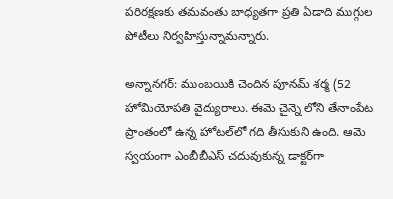పరిరక్షణకు తమవంతు బాధ్యతగా ప్రతి ఏడాది ముగ్గుల పోటీలు నిర్వహిస్తున్నామన్నారు.

అన్నానగర్‌: ముంబయికి చెందిన పూనమ్‌ శర్మ (52 హోమియోపతి వైద్యురాలు. ఈమె చైన్నె లోని తేనాంపేట ప్రాంతంలో ఉన్న హోటల్‌లో గది తీసుకుని ఉంది. ఆమె స్వయంగా ఎంబీబీఎస్‌ చదువుకున్న డాక్టర్‌గా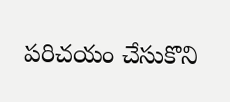పరిచయం చేసుకొని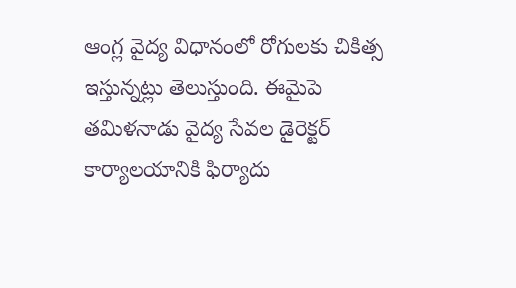ఆంగ్ల వైద్య విధానంలో రోగులకు చికిత్స ఇస్తున్నట్లు తెలుస్తుంది. ఈమైపె తమిళనాడు వైద్య సేవల డైరెక్టర్‌ కార్యాలయానికి ఫిర్యాదు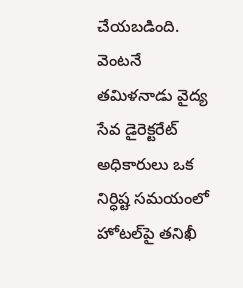చేయబడింది. వెంటనే తమిళనాడు వైద్య సేవ డైరెక్టరేట్‌ అధికారులు ఒక నిర్ధిష్ట సమయంలో హోటల్‌పై తనిఖీ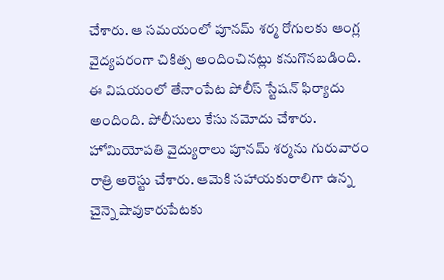చేశారు. ఆ సమయంలో పూనమ్‌ శర్మ రోగులకు ఆంగ్ల వైద్యపరంగా చికిత్స అందించినట్లు కనుగొనబడింది. ఈ విషయంలో తేనాంపేట పోలీస్‌ స్టేషన్‌ ఫిర్యాదు అందింది. పోలీసులు కేసు నమోదు చేశారు. హోమియోపతి వైద్యురాలు పూనమ్‌ శర్మను గురువారం రాత్రి అరెస్టు చేశారు. ఆమెకి సహాయకురాలిగా ఉన్న చైన్నె షావుకారుపేటకు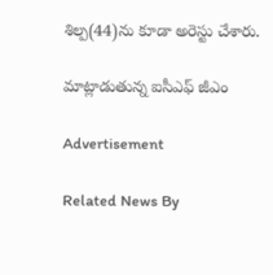శిల్ప(44)ను కూడా అరెస్టు చేశారు.

మాట్లాడుతున్న ఐసీఎఫ్‌ జీఎం

Advertisement

Related News By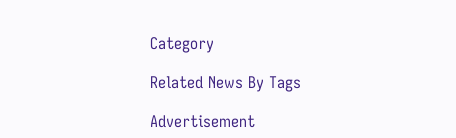Category

Related News By Tags

Advertisement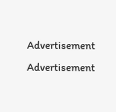Advertisement
Advertisement